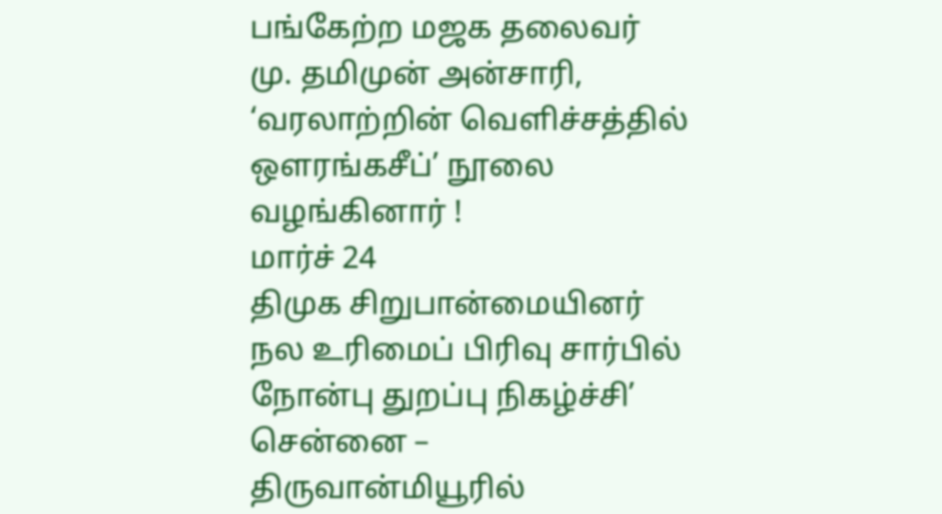பங்கேற்ற மஜக தலைவர்
மு. தமிமுன் அன்சாரி, ‘வரலாற்றின் வெளிச்சத்தில் ஒளரங்கசீப்’ நூலை வழங்கினார் !
மார்ச் 24
திமுக சிறுபான்மையினர் நல உரிமைப் பிரிவு சார்பில் நோன்பு துறப்பு நிகழ்ச்சி’ சென்னை – திருவான்மியூரில்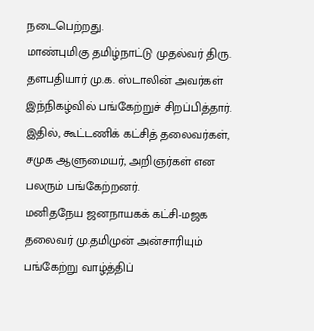நடைபெற்றது.
மாண்புமிகு தமிழ்நாட்டு முதல்வர் திரு. தளபதியார் மு.க. ஸ்டாலின் அவர்கள் இந்நிகழ்வில் பங்கேற்றுச் சிறப்பித்தார்.
இதில், கூட்டணிக் கட்சித் தலைவர்கள், சமுக ஆளுமையர், அறிஞர்கள் என பலரும் பங்கேற்றனர்.
மனிதநேய ஜனநாயகக் கட்சி-மஜக தலைவர் மு.தமிமுன் அன்சாரியும் பங்கேற்று வாழ்த்திப்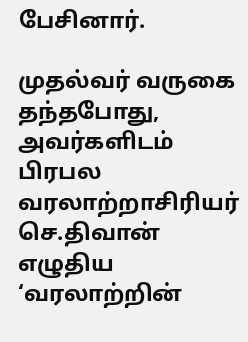பேசினார்.

முதல்வர் வருகை தந்தபோது, அவர்களிடம் பிரபல வரலாற்றாசிரியர் செ.திவான் எழுதிய ‘வரலாற்றின்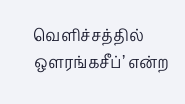வெளிச்சத்தில் ஒளரங்கசீப்’ என்ற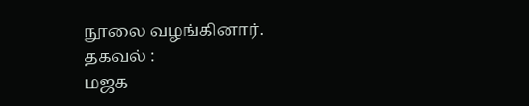நூலை வழங்கினார்.
தகவல் :
மஜக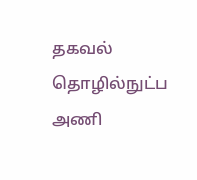தகவல் தொழில்நுட்ப அணி